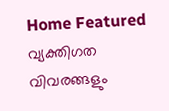Home Featured വ്യക്തിഗത വിവരങ്ങളും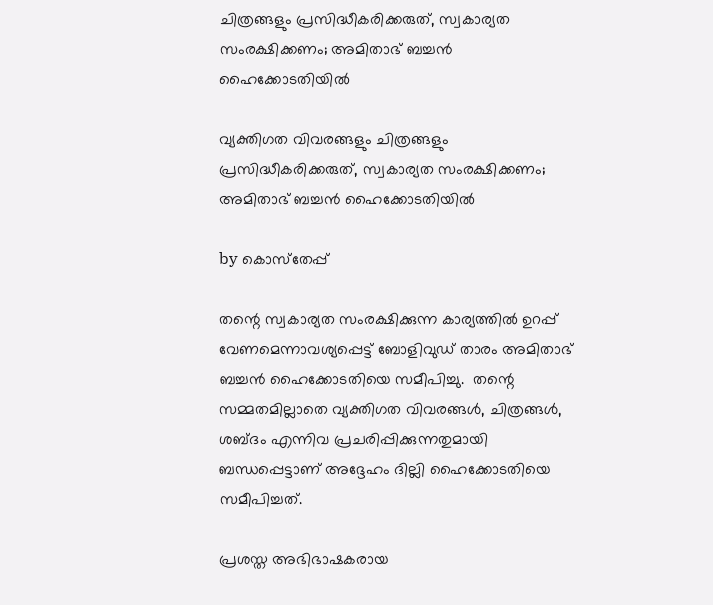ചിത്രങ്ങളും പ്രസിദ്ധീകരിക്കരുത്, സ്വകാര്യത സംരക്ഷിക്കണം; അമിതാഭ് ബച്ചൻ ഹൈക്കോടതിയിൽ

വ്യക്തിഗത വിവരങ്ങളും ചിത്രങ്ങളും പ്രസിദ്ധീകരിക്കരുത്, സ്വകാര്യത സംരക്ഷിക്കണം; അമിതാഭ് ബച്ചൻ ഹൈക്കോടതിയിൽ

by കൊസ്‌തേപ്പ്

തന്റെ സ്വകാര്യത സംരക്ഷിക്കുന്ന കാര്യത്തിൽ ഉറപ്പ് വേണമെന്നാവശ്യപ്പെട്ട് ബോളിവുഡ് താരം അമിതാഭ് ബച്ചൻ ഹൈക്കോടതിയെ സമീപിച്ചു.  തന്റെ സമ്മതമില്ലാതെ വ്യക്തിഗത വിവരങ്ങൾ, ചിത്രങ്ങൾ, ശബ്ദം എന്നിവ പ്രചരിപ്പിക്കുന്നതുമായി ബന്ധപ്പെട്ടാണ് അദ്ദേഹം ദില്ലി ഹൈക്കോടതിയെ സമീപിച്ചത്.

പ്രശസ്ത അഭിഭാഷകരായ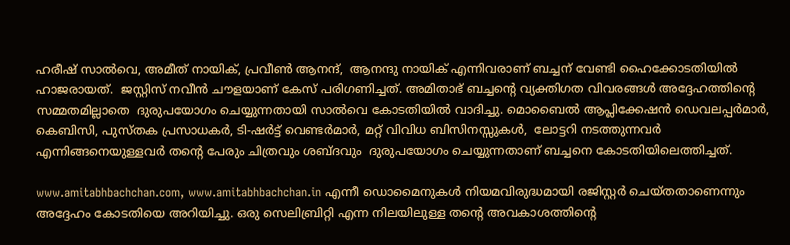ഹരീഷ് സാൽവെ, അമീത് നായിക്, പ്രവീൺ ആനന്ദ്,  ആനന്ദു നായിക് എന്നിവരാണ് ബച്ചന് വേണ്ടി ഹൈക്കോടതിയിൽ ഹാജരായത്.  ജസ്റ്റിസ് നവീൻ ചൗളയാണ് കേസ് പരിഗണിച്ചത്. അമിതാഭ് ബച്ചന്റെ വ്യക്തിഗത വിവരങ്ങൾ അദ്ദേഹത്തിന്റെ സമ്മതമില്ലാതെ  ദുരുപയോഗം ചെയ്യുന്നതായി സാൽവെ കോടതിയിൽ വാദിച്ചു. മൊബൈൽ ആപ്ലിക്കേഷൻ ഡെവലപ്പർമാർ, കെബിസി, പുസ്തക പ്രസാധകർ, ടി-ഷർട്ട് വെണ്ടർമാർ, മറ്റ് വിവിധ ബിസിനസ്സുകൾ,  ലോട്ടറി നടത്തുന്നവർ എന്നിങ്ങനെയുള്ളവർ തന്റെ പേരും ചിത്രവും ശബ്ദവും  ദുരുപയോഗം ചെയ്യുന്നതാണ് ബച്ചനെ കോടതിയിലെത്തിച്ചത്.

www.amitabhbachchan.com, www.amitabhbachchan.in എന്നീ ഡൊമൈനുകൾ നിയമവിരുദ്ധമായി രജിസ്റ്റർ ചെയ്തതാണെന്നും അദ്ദേഹം കോടതിയെ അറിയിച്ചു. ഒരു സെലിബ്രിറ്റി എന്ന നിലയിലുള്ള തന്റെ അവകാശത്തിന്റെ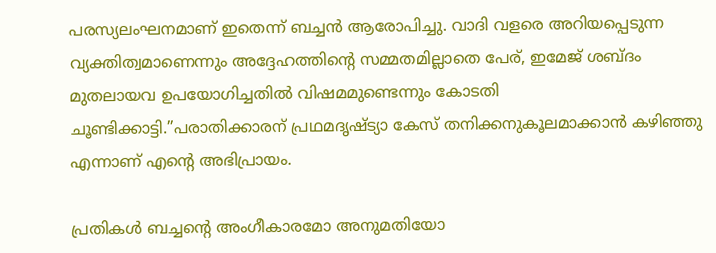പരസ്യലംഘനമാണ് ഇതെന്ന് ബച്ചൻ ആരോപിച്ചു. വാദി വളരെ അറിയപ്പെടുന്ന വ്യക്തിത്വമാണെന്നും അദ്ദേഹത്തിന്റെ സമ്മതമില്ലാതെ പേര്, ഇമേജ് ശബ്ദം മുതലായവ ഉപയോഗിച്ചതിൽ വിഷമമുണ്ടെന്നും കോടതി ചൂണ്ടിക്കാട്ടി.”പരാതിക്കാരന് പ്രഥമദൃഷ്ട്യാ കേസ് തനിക്കനുകൂലമാക്കാൻ കഴിഞ്ഞു എന്നാണ് എന്റെ അഭിപ്രായം.

പ്രതികൾ ബച്ചന്റെ അംഗീകാരമോ അനുമതിയോ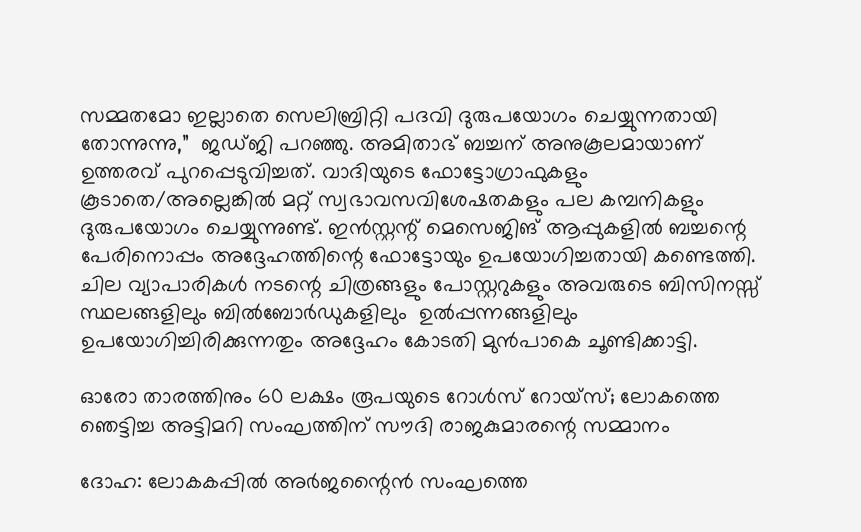സമ്മതമോ ഇല്ലാതെ സെലിബ്രിറ്റി പദവി ദുരുപയോഗം ചെയ്യുന്നതായി തോന്നുന്നു,”  ജഡ്ജി പറഞ്ഞു. അമിതാഭ് ബച്ചന് അനുകൂലമായാണ് ഉത്തരവ് പുറപ്പെടുവിച്ചത്. വാദിയുടെ ഫോട്ടോഗ്രാഫുകളും കൂടാതെ/അല്ലെങ്കിൽ മറ്റ് സ്വഭാവസവിശേഷതകളും പല കമ്പനികളും ദുരുപയോഗം ചെയ്യുന്നുണ്ട്. ഇൻസ്റ്റന്റ് മെസെജിങ് ആപ്പുകളിൽ ബച്ചന്റെ പേരിനൊപ്പം അദ്ദേഹത്തിന്റെ ഫോട്ടോയും ഉപയോഗിച്ചതായി കണ്ടെത്തി.  ചില വ്യാപാരികൾ നടന്റെ ചിത്രങ്ങളും പോസ്റ്ററുകളും അവരുടെ ബിസിനസ്സ് സ്ഥലങ്ങളിലും ബിൽബോർഡുകളിലും  ഉൽപ്പന്നങ്ങളിലും ഉപയോഗിച്ചിരിക്കുന്നതും അദ്ദേഹം കോടതി മുൻപാകെ ചൂണ്ടിക്കാട്ടി.

ഓരോ താരത്തിനും 60 ലക്ഷം രൂപയുടെ റോള്‍സ് റോയ്‌സ്; ലോകത്തെ ഞെട്ടിച്ച അട്ടിമറി സംഘത്തിന് സൗദി രാജകുമാരന്റെ സമ്മാനം

ദോഹ: ലോകകപ്പില്‍ അര്‍ജന്റൈന്‍ സംഘത്തെ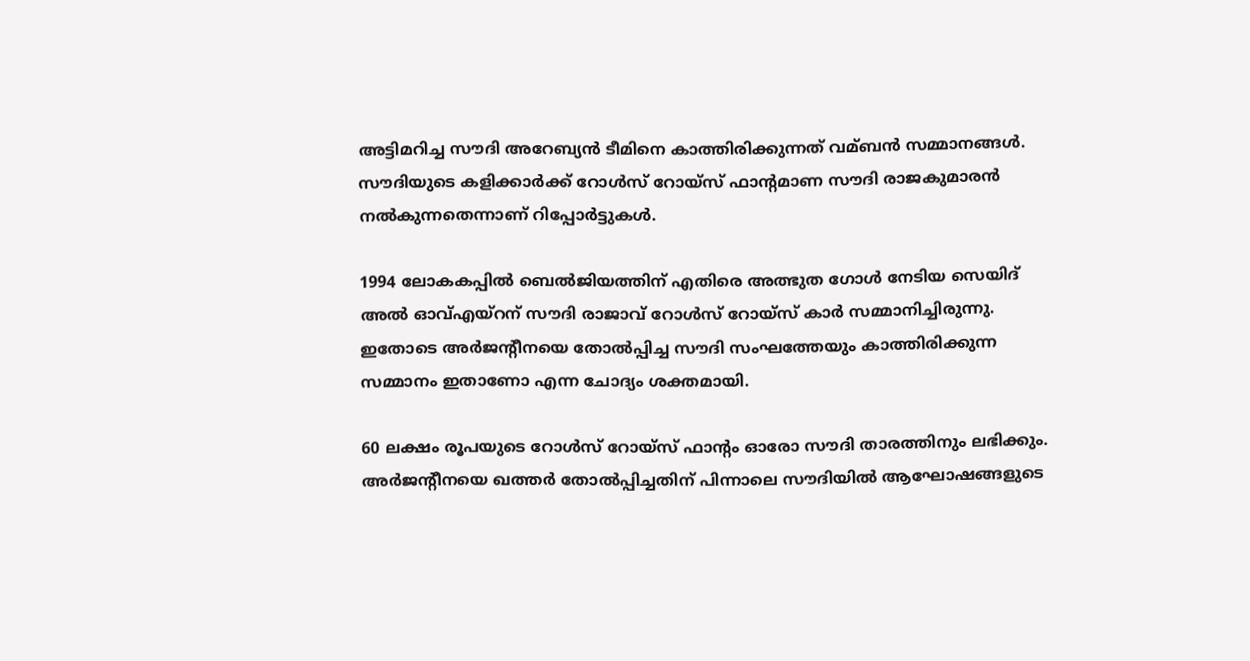അട്ടിമറിച്ച സൗദി അറേബ്യന്‍ ടീമിനെ കാത്തിരിക്കുന്നത് വമ്ബന്‍ സമ്മാനങ്ങള്‍. സൗദിയുടെ കളിക്കാര്‍ക്ക് റോള്‍സ് റോയ്‌സ് ഫാന്റമാണ സൗദി രാജകുമാരന്‍ നല്‍കുന്നതെന്നാണ് റിപ്പോര്‍ട്ടുകള്‍.

1994 ലോകകപ്പില്‍ ബെല്‍ജിയത്തിന് എതിരെ അത്ഭുത ഗോള്‍ നേടിയ സെയിദ് അല്‍ ഓവ്‌എയ്‌റന് സൗദി രാജാവ് റോള്‍സ് റോയ്‌സ് കാര്‍ സമ്മാനിച്ചിരുന്നു. ഇതോടെ അര്‍ജന്റീനയെ തോല്‍പ്പിച്ച സൗദി സംഘത്തേയും കാത്തിരിക്കുന്ന സമ്മാനം ഇതാണോ എന്ന ചോദ്യം ശക്തമായി.

60 ലക്ഷം രൂപയുടെ റോള്‍സ് റോയ്‌സ് ഫാന്റം ഓരോ സൗദി താരത്തിനും ലഭിക്കും. അര്‍ജന്റീനയെ ഖത്തര്‍ തോല്‍പ്പിച്ചതിന് പിന്നാലെ സൗദിയില്‍ ആഘോഷങ്ങളുടെ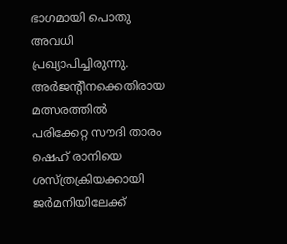ഭാഗമായി പൊതു അവധി പ്രഖ്യാപിച്ചിരുന്നു. അര്‍ജന്റീനക്കെതിരായ മത്സരത്തില്‍ പരിക്കേറ്റ സൗദി താരം ഷെഹ് രാനിയെ ശസ്ത്രക്രിയക്കായി ജര്‍മനിയിലേക്ക്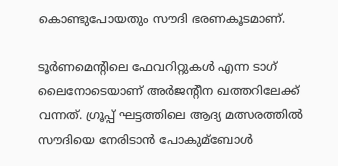കൊണ്ടുപോയതും സൗദി ഭരണകൂടമാണ്.

ടൂര്‍ണമെന്റിലെ ഫേവറിറ്റുകള്‍ എന്ന ടാഗ് ലൈനോടെയാണ് അര്‍ജന്റീന ഖത്തറിലേക്ക് വന്നത്. ഗ്രൂപ്പ് ഘട്ടത്തിലെ ആദ്യ മത്സരത്തില്‍ സൗദിയെ നേരിടാന്‍ പോകുമ്ബോള്‍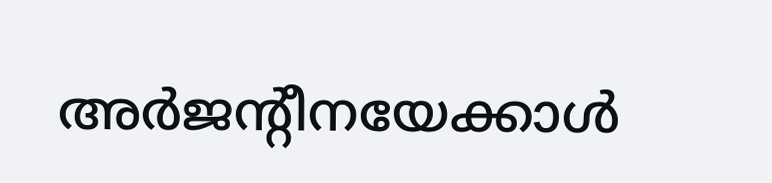അര്‍ജന്റീനയേക്കാള്‍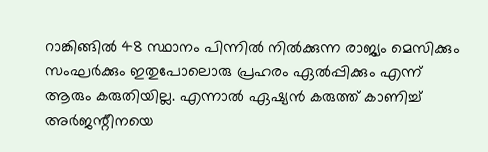റാങ്കിങ്ങില്‍ 48 സ്ഥാനം പിന്നില്‍ നില്‍ക്കുന്ന രാജ്യം മെസിക്കും സംഘര്‍ക്കും ഇതുപോലൊരു പ്രഹരം ഏല്‍പ്പിക്കും എന്ന് ആരും കരുതിയില്ല. എന്നാല്‍ ഏഷ്യന്‍ കരുത്ത് കാണിച്ച്‌ അര്‍ജന്റീനയെ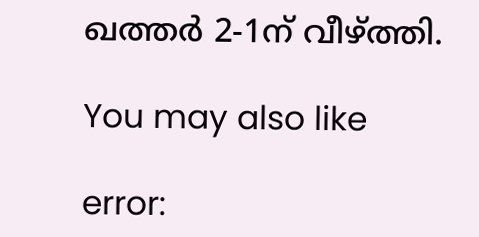ഖത്തര്‍ 2-1ന് വീഴ്ത്തി.

You may also like

error: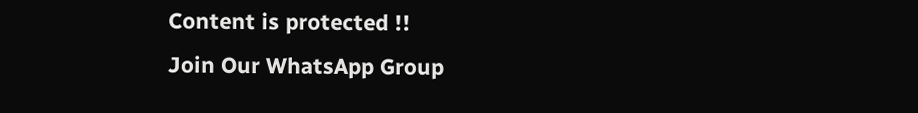Content is protected !!
Join Our WhatsApp Group